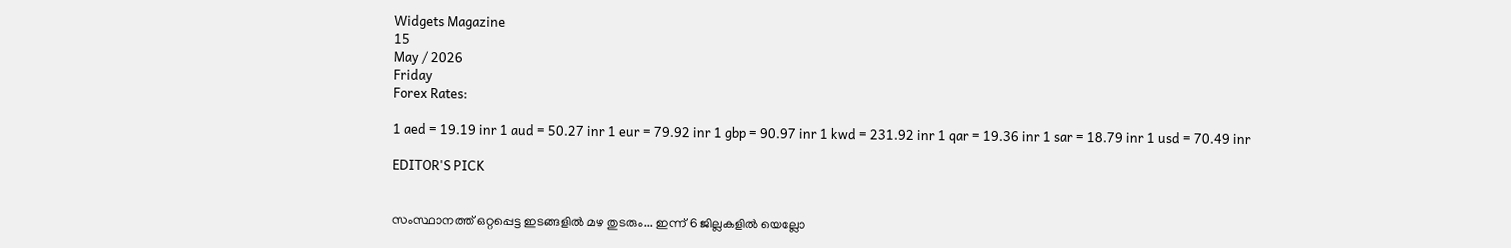Widgets Magazine
15
May / 2026
Friday
Forex Rates:

1 aed = 19.19 inr 1 aud = 50.27 inr 1 eur = 79.92 inr 1 gbp = 90.97 inr 1 kwd = 231.92 inr 1 qar = 19.36 inr 1 sar = 18.79 inr 1 usd = 70.49 inr

EDITOR'S PICK


സംസ്ഥാനത്ത് ഒറ്റപ്പെട്ട ഇടങ്ങളിൽ മഴ തുടരും... ഇന്ന് 6 ജില്ലകളിൽ യെല്ലോ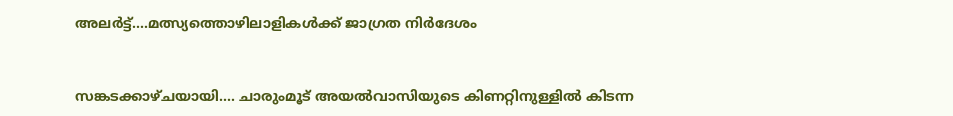അലർട്ട്....മത്സ്യത്തൊഴിലാളികൾക്ക് ജാഗ്രത നിർദേശം


സങ്കടക്കാഴ്ചയായി.... ചാരുംമൂട് അയൽവാസിയുടെ കിണറ്റിനുള്ളിൽ കിടന്ന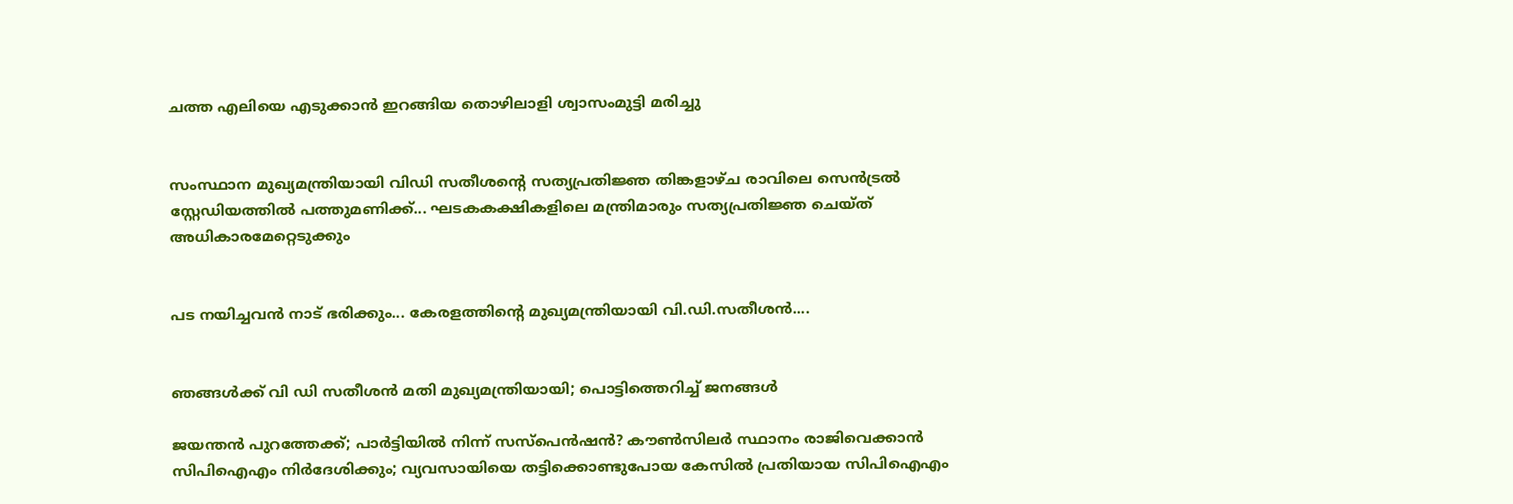ചത്ത എലിയെ എടുക്കാൻ ഇറങ്ങിയ തൊഴിലാളി ശ്വാസംമുട്ടി മരിച്ചു


സംസ്ഥാന മുഖ്യമന്ത്രിയായി വിഡി സതീശന്റെ സത്യപ്രതിജ്ഞ തിങ്കളാഴ്ച രാവിലെ സെൻട്രൽ സ്റ്റേഡിയത്തിൽ പത്തുമണിക്ക്... ഘടകകക്ഷികളിലെ മന്ത്രിമാരും സത്യപ്രതിജ്ഞ ചെയ്ത് അധികാരമേറ്റെടുക്കും


പട നയിച്ചവൻ നാട് ഭരിക്കും... കേരളത്തിന്റെ മുഖ്യമന്ത്രിയായി വി.ഡി.സതീശൻ....


ഞങ്ങൾക്ക് വി ഡി സതീശൻ മതി മുഖ്യമന്ത്രിയായി; പൊട്ടിത്തെറിച്ച് ജനങ്ങൾ

ജയന്തന്‍ പുറത്തേക്ക്; പാര്‍ട്ടിയില്‍ നിന്ന് സസ്‌പെന്‍ഷന്‍? കൗണ്‍സിലര്‍ സ്ഥാനം രാജിവെക്കാന്‍ സിപിഐഎം നിര്‍ദേശിക്കും; വ്യവസായിയെ തട്ടിക്കൊണ്ടുപോയ കേസില്‍ പ്രതിയായ സിപിഐഎം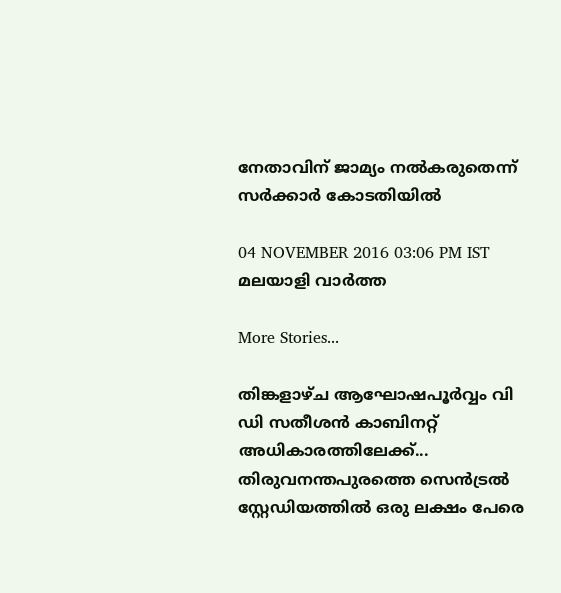നേതാവിന് ജാമ്യം നല്‍കരുതെന്ന് സര്‍ക്കാര്‍ കോടതിയില്‍

04 NOVEMBER 2016 03:06 PM IST
മലയാളി വാര്‍ത്ത

More Stories...

തിങ്കളാഴ്ച ആഘോഷപൂർവ്വം വി ഡി സതീശൻ കാബിനറ്റ് അധികാരത്തിലേക്ക്... തിരുവനന്തപുരത്തെ സെൻട്രൽ സ്റ്റേഡിയത്തിൽ ഒരു ലക്ഷം പേരെ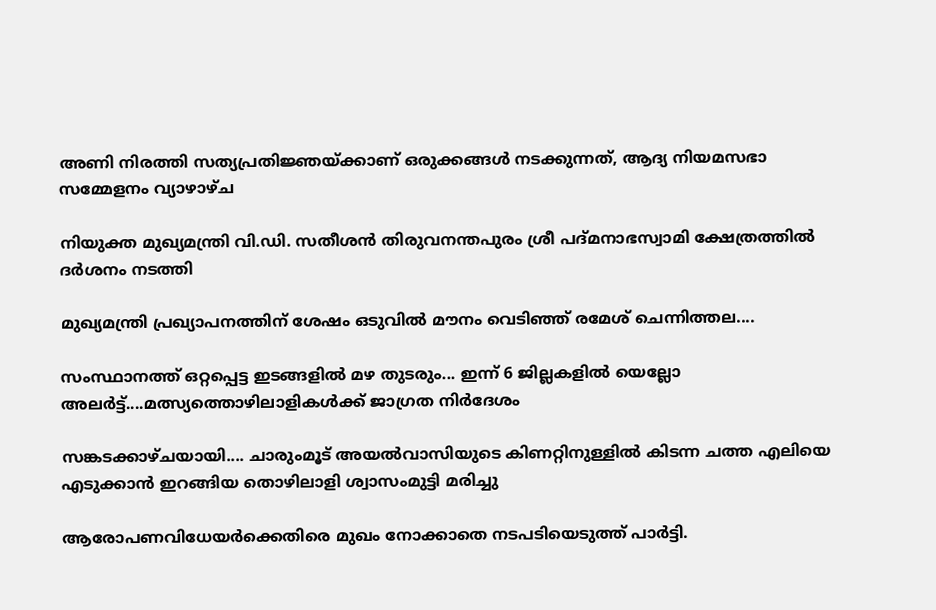അണി നിരത്തി സത്യപ്രതിജ്ഞയ്ക്കാണ് ഒരുക്കങ്ങൾ നടക്കുന്നത്, ആദ്യ നിയമസഭാ സമ്മേളനം വ്യാഴാഴ്ച

നിയുക്ത മുഖ്യമന്ത്രി വി.ഡി. സതീശൻ തിരുവനന്തപുരം ശ്രീ പദ്മനാഭസ്വാമി ക്ഷേത്രത്തിൽ ദർശനം നടത്തി

മുഖ്യമന്ത്രി പ്രഖ്യാപനത്തിന് ശേഷം ഒടുവിൽ മൗനം വെടിഞ്ഞ് രമേശ് ചെന്നിത്തല....

സംസ്ഥാനത്ത് ഒറ്റപ്പെട്ട ഇടങ്ങളിൽ മഴ തുടരും... ഇന്ന് 6 ജില്ലകളിൽ യെല്ലോ അലർട്ട്....മത്സ്യത്തൊഴിലാളികൾക്ക് ജാഗ്രത നിർദേശം

സങ്കടക്കാഴ്ചയായി.... ചാരുംമൂട് അയൽവാസിയുടെ കിണറ്റിനുള്ളിൽ കിടന്ന ചത്ത എലിയെ എടുക്കാൻ ഇറങ്ങിയ തൊഴിലാളി ശ്വാസംമുട്ടി മരിച്ചു

ആരോപണവിധേയര്‍ക്കെതിരെ മുഖം നോക്കാതെ നടപടിയെടുത്ത് പാര്‍ട്ടി.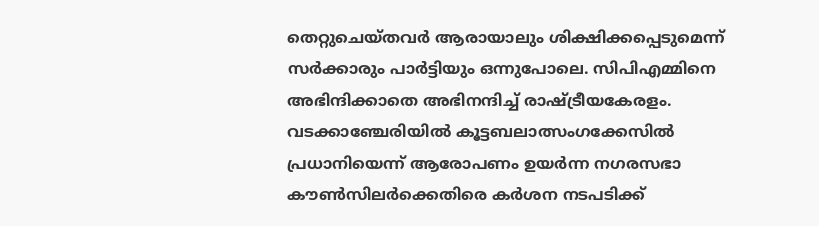തെറ്റുചെയ്തവര്‍ ആരായാലും ശിക്ഷിക്കപ്പെടുമെന്ന് സര്‍ക്കാരും പാര്‍ട്ടിയും ഒന്നുപോലെ. സിപിഎമ്മിനെ അഭിന്ദിക്കാതെ അഭിനന്ദിച്ച് രാഷ്ട്രീയകേരളം. വടക്കാഞ്ചേരിയില്‍ കൂട്ടബലാത്സംഗക്കേസില്‍ പ്രധാനിയെന്ന് ആരോപണം ഉയര്‍ന്ന നഗരസഭാ കൗണ്‍സിലര്‍ക്കെതിരെ കര്‍ശന നടപടിക്ക്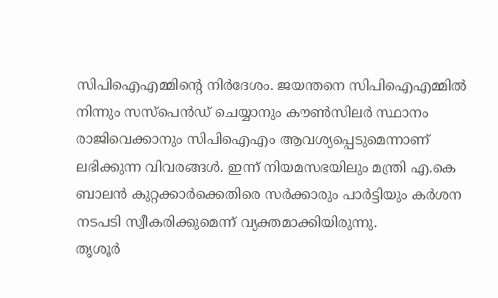സിപിഐഎമ്മിന്റെ നിര്‍ദേശം. ജയന്തനെ സിപിഐഎമ്മില്‍ നിന്നും സസ്‌പെന്‍ഡ് ചെയ്യാനും കൗണ്‍സിലര്‍ സ്ഥാനം രാജിവെക്കാനും സിപിഐഎം ആവശ്യപ്പെടുമെന്നാണ് ലഭിക്കുന്ന വിവരങ്ങള്‍. ഇന്ന് നിയമസഭയിലും മന്ത്രി എ.കെ ബാലന്‍ കുറ്റക്കാര്‍ക്കെതിരെ സര്‍ക്കാരും പാര്‍ട്ടിയും കര്‍ശന നടപടി സ്വീകരിക്കുമെന്ന് വ്യക്തമാക്കിയിരുന്നു.
തൃശൂര്‍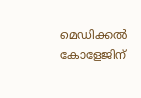മെഡിക്കല്‍ കോളേജിന്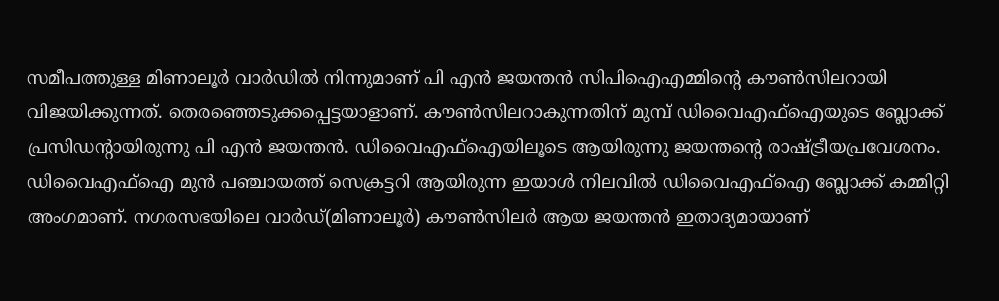സമീപത്തുള്ള മിണാലൂര്‍ വാര്‍ഡില്‍ നിന്നുമാണ് പി എന്‍ ജയന്തന്‍ സിപിഐഎമ്മിന്റെ കൗണ്‍സിലറായി വിജയിക്കുന്നത്. തെരഞ്ഞെടുക്കപ്പെട്ടയാളാണ്. കൗണ്‍സിലറാകുന്നതിന് മുമ്പ് ഡിവൈഎഫ്‌ഐയുടെ ബ്ലോക്ക് പ്രസിഡന്റായിരുന്നു പി എന്‍ ജയന്തന്‍. ഡിവൈഎഫ്‌ഐയിലൂടെ ആയിരുന്നു ജയന്തന്റെ രാഷ്ട്രീയപ്രവേശനം. ഡിവൈഎഫ്‌ഐ മുന്‍ പഞ്ചായത്ത് സെക്രട്ടറി ആയിരുന്ന ഇയാള്‍ നിലവില്‍ ഡിവൈഎഫ്‌ഐ ബ്ലോക്ക് കമ്മിറ്റി അംഗമാണ്. നഗരസഭയിലെ വാര്‍ഡ്(മിണാലൂര്‍) കൗണ്‍സിലര്‍ ആയ ജയന്തന്‍ ഇതാദ്യമായാണ്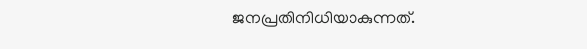ജനപ്രതിനിധിയാകുന്നത്.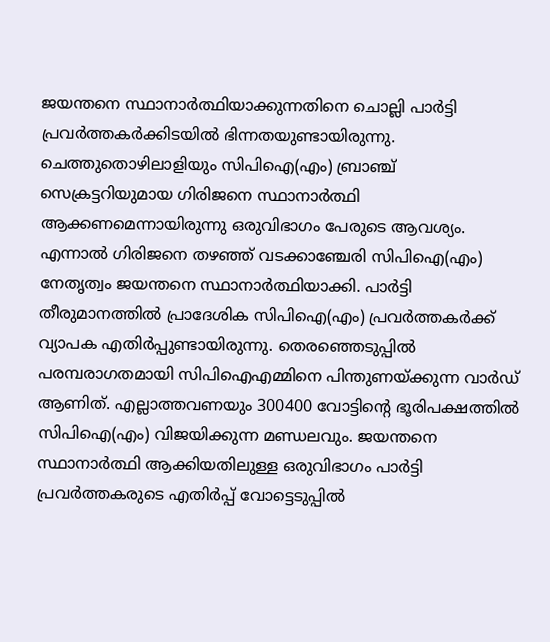ജയന്തനെ സ്ഥാനാര്‍ത്ഥിയാക്കുന്നതിനെ ചൊല്ലി പാര്‍ട്ടി പ്രവര്‍ത്തകര്‍ക്കിടയില്‍ ഭിന്നതയുണ്ടായിരുന്നു. ചെത്തുതൊഴിലാളിയും സിപിഐ(എം) ബ്രാഞ്ച് സെക്രട്ടറിയുമായ ഗിരിജനെ സ്ഥാനാര്‍ത്ഥി ആക്കണമെന്നായിരുന്നു ഒരുവിഭാഗം പേരുടെ ആവശ്യം. എന്നാല്‍ ഗിരിജനെ തഴഞ്ഞ് വടക്കാഞ്ചേരി സിപിഐ(എം) നേതൃത്വം ജയന്തനെ സ്ഥാനാര്‍ത്ഥിയാക്കി. പാര്‍ട്ടി തീരുമാനത്തില്‍ പ്രാദേശിക സിപിഐ(എം) പ്രവര്‍ത്തകര്‍ക്ക് വ്യാപക എതിര്‍പ്പുണ്ടായിരുന്നു. തെരഞ്ഞെടുപ്പില്‍ പരമ്പരാഗതമായി സിപിഐഎമ്മിനെ പിന്തുണയ്ക്കുന്ന വാര്‍ഡ് ആണിത്. എല്ലാത്തവണയും 300400 വോട്ടിന്റെ ഭൂരിപക്ഷത്തില്‍ സിപിഐ(എം) വിജയിക്കുന്ന മണ്ഡലവും. ജയന്തനെ സ്ഥാനാര്‍ത്ഥി ആക്കിയതിലുള്ള ഒരുവിഭാഗം പാര്‍ട്ടി പ്രവര്‍ത്തകരുടെ എതിര്‍പ്പ് വോട്ടെടുപ്പില്‍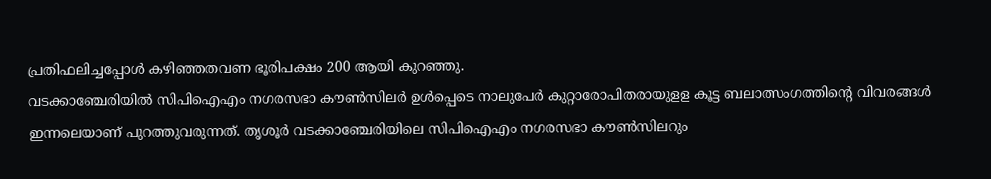പ്രതിഫലിച്ചപ്പോള്‍ കഴിഞ്ഞതവണ ഭൂരിപക്ഷം 200 ആയി കുറഞ്ഞു.
വടക്കാഞ്ചേരിയില്‍ സിപിഐഎം നഗരസഭാ കൗണ്‍സിലര്‍ ഉള്‍പ്പെടെ നാലുപേര്‍ കുറ്റാരോപിതരായുളള കൂട്ട ബലാത്സംഗത്തിന്റെ വിവരങ്ങള്‍ ഇന്നലെയാണ് പുറത്തുവരുന്നത്. തൃശൂര്‍ വടക്കാഞ്ചേരിയിലെ സിപിഐഎം നഗരസഭാ കൗണ്‍സിലറും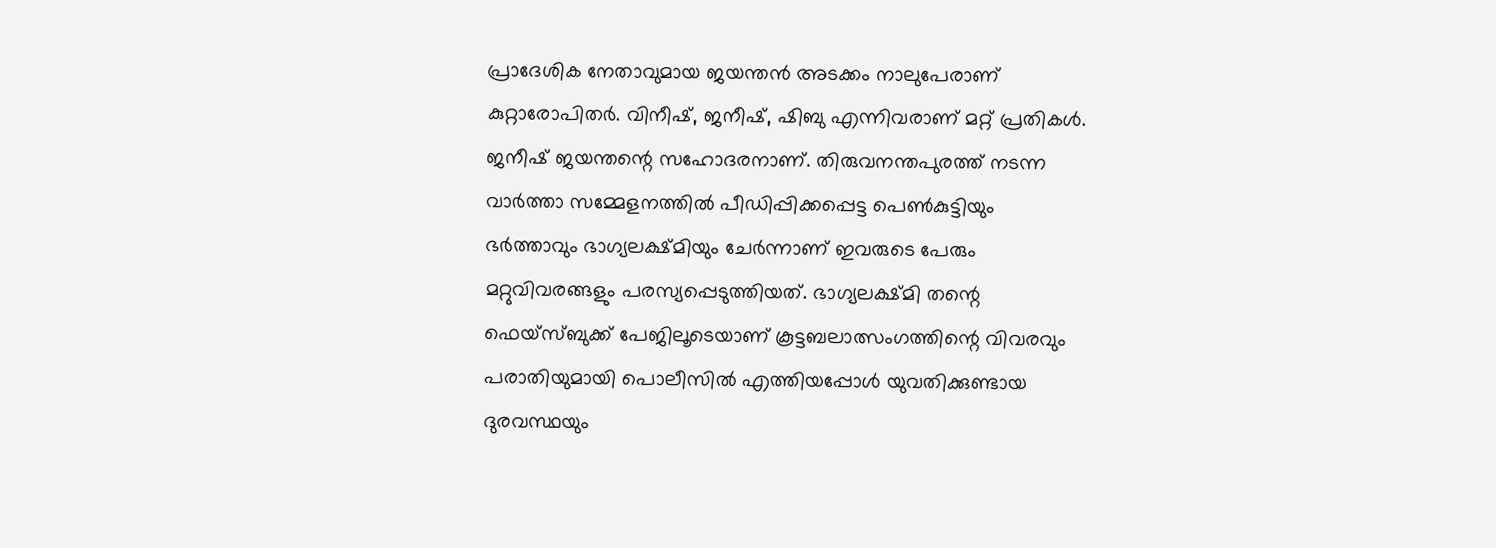പ്രാദേശിക നേതാവുമായ ജയന്തന്‍ അടക്കം നാലുപേരാണ് കുറ്റാരോപിതര്‍. വിനീഷ്, ജനീഷ്, ഷിബു എന്നിവരാണ് മറ്റ് പ്രതികള്‍. ജനീഷ് ജയന്തന്റെ സഹോദരനാണ്. തിരുവനന്തപുരത്ത് നടന്ന വാര്‍ത്താ സമ്മേളനത്തില്‍ പീഡിപ്പിക്കപ്പെട്ട പെണ്‍കുട്ടിയും ഭര്‍ത്താവും ഭാഗ്യലക്ഷ്മിയും ചേര്‍ന്നാണ് ഇവരുടെ പേരും മറ്റുവിവരങ്ങളും പരസ്യപ്പെടുത്തിയത്. ഭാഗ്യലക്ഷ്മി തന്റെ ഫെയ്‌സ്ബുക്ക് പേജിലൂടെയാണ് കൂട്ടബലാത്സംഗത്തിന്റെ വിവരവും പരാതിയുമായി പൊലീസില്‍ എത്തിയപ്പോള്‍ യുവതിക്കുണ്ടായ ദുരവസ്ഥയും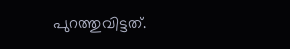പുറത്തുവിട്ടത്.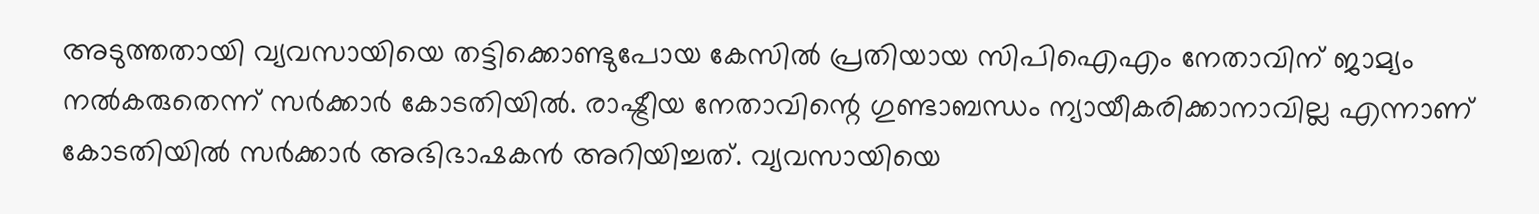അടുത്തതായി വ്യവസായിയെ തട്ടിക്കൊണ്ടുപോയ കേസില്‍ പ്രതിയായ സിപിഐഎം നേതാവിന് ജാമ്യം നല്‍കരുതെന്ന് സര്‍ക്കാര്‍ കോടതിയില്‍. രാഷ്ട്രീയ നേതാവിന്റെ ഗുണ്ടാബന്ധം ന്യായീകരിക്കാനാവില്ല എന്നാണ് കോടതിയില്‍ സര്‍ക്കാര്‍ അഭിഭാഷകന്‍ അറിയിച്ചത്. വ്യവസായിയെ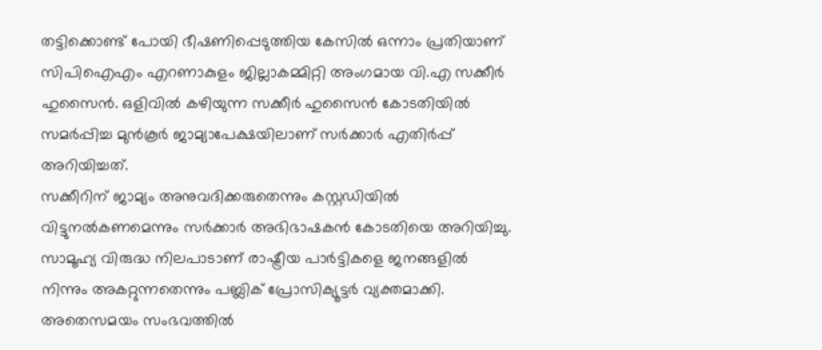തട്ടിക്കൊണ്ട് പോയി ഭീഷണിപ്പെടുത്തിയ കേസില്‍ ഒന്നാം പ്രതിയാണ് സിപിഐഎം എറണാകുളം ജില്ലാകമ്മിറ്റി അംഗമായ വി.എ സക്കീര്‍ ഹുസൈന്‍. ഒളിവില്‍ കഴിയുന്ന സക്കീര്‍ ഹുസൈന്‍ കോടതിയില്‍ സമര്‍പ്പിച്ച മുന്‍കൂര്‍ ജാമ്യാപേക്ഷയിലാണ് സര്‍ക്കാര്‍ എതിര്‍പ്പ് അറിയിച്ചത്.
സക്കീറിന് ജാമ്യം അനുവദിക്കരുതെന്നും കസ്റ്റഡിയില്‍ വിട്ടുനല്‍കണമെന്നും സര്‍ക്കാര്‍ അഭിഭാഷകന്‍ കോടതിയെ അറിയിച്ചു. സാമൂഹ്യ വിരുദ്ധ നിലപാടാണ് രാഷ്ട്രീയ പാര്‍ട്ടികളെ ജനങ്ങളില്‍ നിന്നും അകറ്റുന്നതെന്നും പബ്ലിക് പ്രോസിക്യൂട്ടര്‍ വ്യക്തമാക്കി. അതെസമയം സംഭവത്തില്‍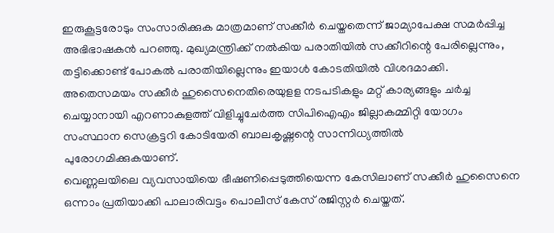ഇരുകൂട്ടരോടും സംസാരിക്കുക മാത്രമാണ് സക്കീര്‍ ചെയ്തതെന്ന് ജാമ്യാപേക്ഷ സമര്‍പ്പിച്ച അഭിഭാഷകന്‍ പറഞ്ഞു. മുഖ്യമന്ത്രിക്ക് നല്‍കിയ പരാതിയില്‍ സക്കീറിന്റെ പേരില്ലെന്നും, തട്ടിക്കൊണ്ട് പോകല്‍ പരാതിയില്ലെന്നും ഇയാള്‍ കോടതിയില്‍ വിശദമാക്കി. അതെസമയം സക്കീര്‍ ഹുസൈനെതിരെയുളള നടപടികളും മറ്റ് കാര്യങ്ങളും ചര്‍ച്ച ചെയ്യാനായി എറണാകുളത്ത് വിളിച്ചുചേര്‍ത്ത സിപിഐഎം ജില്ലാകമ്മിറ്റി യോഗം സംസ്ഥാന സെക്രട്ടറി കോടിയേരി ബാലകൃഷ്ണന്റെ സാന്നിധ്യത്തില്‍ പുരോഗമിക്കുകയാണ്.
വെണ്ണലയിലെ വ്യവസായിയെ ഭീഷണിപ്പെടുത്തിയെന്ന കേസിലാണ് സക്കീര്‍ ഹുസൈനെ ഒന്നാം പ്രതിയാക്കി പാലാരിവട്ടം പൊലീസ് കേസ് രജിസ്റ്റര്‍ ചെയ്തത്.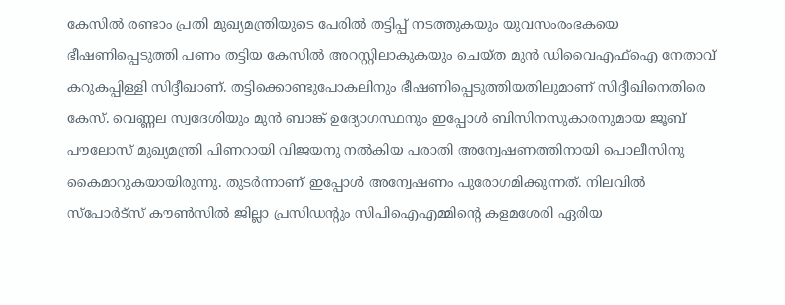കേസില്‍ രണ്ടാം പ്രതി മുഖ്യമന്ത്രിയുടെ പേരില്‍ തട്ടിപ്പ് നടത്തുകയും യുവസംരംഭകയെ ഭീഷണിപ്പെടുത്തി പണം തട്ടിയ കേസില്‍ അറസ്റ്റിലാകുകയും ചെയ്ത മുന്‍ ഡിവൈഎഫ്‌ഐ നേതാവ് കറുകപ്പിള്ളി സിദ്ദീഖാണ്. തട്ടിക്കൊണ്ടുപോകലിനും ഭീഷണിപ്പെടുത്തിയതിലുമാണ് സിദ്ദീഖിനെതിരെ കേസ്. വെണ്ണല സ്വദേശിയും മുന്‍ ബാങ്ക് ഉദ്യോഗസ്ഥനും ഇപ്പോള്‍ ബിസിനസുകാരനുമായ ജൂബ് പൗലോസ് മുഖ്യമന്ത്രി പിണറായി വിജയനു നല്‍കിയ പരാതി അന്വേഷണത്തിനായി പൊലീസിനു കൈമാറുകയായിരുന്നു. തുടര്‍ന്നാണ് ഇപ്പോള്‍ അന്വേഷണം പുരോഗമിക്കുന്നത്. നിലവില്‍ സ്‌പോര്‍ട്‌സ് കൗണ്‍സില്‍ ജില്ലാ പ്രസിഡന്റും സിപിഐഎമ്മിന്റെ കളമശേരി ഏരിയ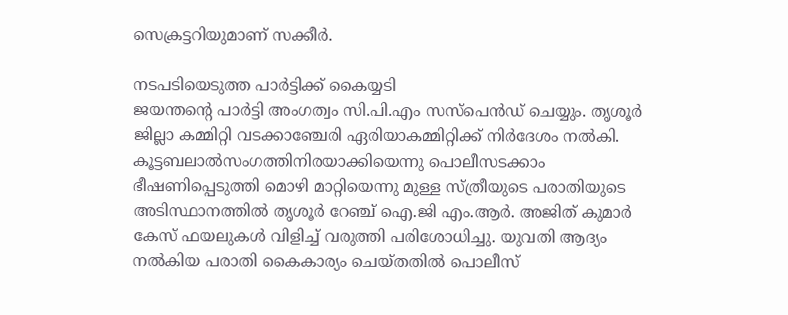സെക്രട്ടറിയുമാണ് സക്കീര്‍.

നടപടിയെടുത്ത പാര്‍ട്ടിക്ക് കൈയ്യടി
ജയന്തന്റെ പാര്‍ട്ടി അംഗത്വം സി.പി.എം സസ്‌പെന്‍ഡ് ചെയ്യും. തൃശൂര്‍ ജില്ലാ കമ്മിറ്റി വടക്കാഞ്ചേരി ഏരിയാകമ്മിറ്റിക്ക് നിര്‍ദേശം നല്‍കി. കൂട്ടബലാല്‍സംഗത്തിനിരയാക്കിയെന്നു പൊലീസടക്കാം ഭീഷണിപ്പെടുത്തി മൊഴി മാറ്റിയെന്നു മുള്ള സ്ത്രീയുടെ പരാതിയുടെ അടിസ്ഥാനത്തില്‍ തൃശൂര്‍ റേഞ്ച് ഐ.ജി എം.ആര്‍. അജിത് കുമാര്‍ കേസ് ഫയലുകള്‍ വിളിച്ച് വരുത്തി പരിശോധിച്ചു. യുവതി ആദ്യം നല്‍കിയ പരാതി കൈകാര്യം ചെയ്തതില്‍ പൊലീസ്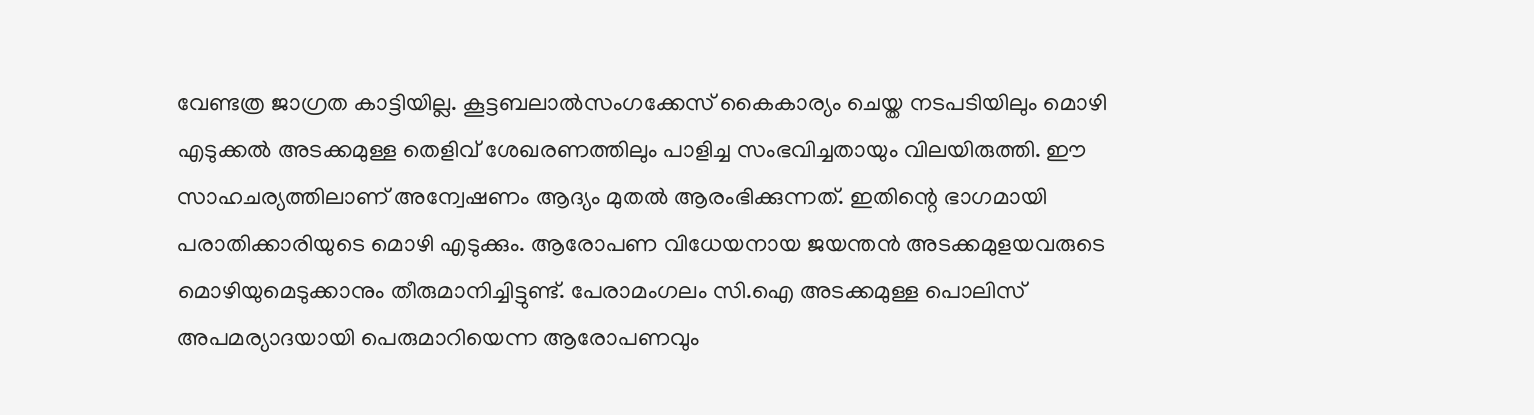വേണ്ടത്ര ജാഗ്രത കാട്ടിയില്ല. കൂട്ടബലാല്‍സംഗക്കേസ് കൈകാര്യം ചെയ്ത നടപടിയിലും മൊഴി എടുക്കല്‍ അടക്കമുള്ള തെളിവ് ശേഖരണത്തിലും പാളിച്ച സംഭവിച്ചതായും വിലയിരുത്തി. ഈ സാഹചര്യത്തിലാണ് അന്വേഷണം ആദ്യം മുതല്‍ ആരംഭിക്കുന്നത്. ഇതിന്റെ ഭാഗമായി പരാതിക്കാരിയുടെ മൊഴി എടുക്കും. ആരോപണ വിധേയനായ ജയന്തന്‍ അടക്കമുളയവരുടെ മൊഴിയുമെടുക്കാനും തീരുമാനിച്ചിട്ടുണ്ട്. പേരാമംഗലം സി.ഐ അടക്കമുള്ള പൊലിസ് അപമര്യാദയായി പെരുമാറിയെന്ന ആരോപണവും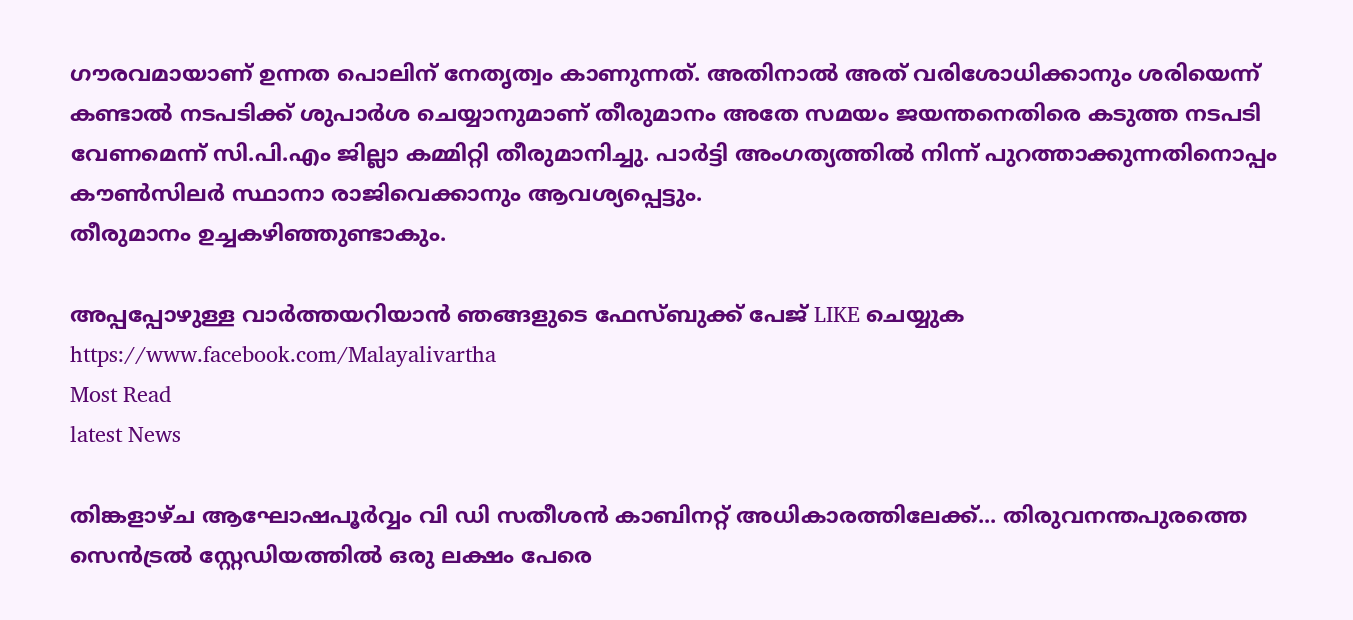ഗൗരവമായാണ് ഉന്നത പൊലിന് നേതൃത്വം കാണുന്നത്. അതിനാല്‍ അത് വരിശോധിക്കാനും ശരിയെന്ന് കണ്ടാല്‍ നടപടിക്ക് ശുപാര്‍ശ ചെയ്യാനുമാണ് തീരുമാനം അതേ സമയം ജയന്തനെതിരെ കടുത്ത നടപടി വേണമെന്ന് സി.പി.എം ജില്ലാ കമ്മിറ്റി തീരുമാനിച്ചു. പാര്‍ട്ടി അംഗത്യത്തില്‍ നിന്ന് പുറത്താക്കുന്നതിനൊപ്പം കൗണ്‍സിലര്‍ സ്ഥാനാ രാജിവെക്കാനും ആവശ്യപ്പെട്ടും.
തീരുമാനം ഉച്ചകഴിഞ്ഞുണ്ടാകും.

അപ്പപ്പോഴുള്ള വാര്‍ത്തയറിയാന്‍ ഞങ്ങളുടെ ഫേസ്‌ബുക്ക്‌ പേജ് LIKE ചെയ്യുക
https://www.facebook.com/Malayalivartha
Most Read
latest News

തിങ്കളാഴ്ച ആഘോഷപൂർവ്വം വി ഡി സതീശൻ കാബിനറ്റ് അധികാരത്തിലേക്ക്... തിരുവനന്തപുരത്തെ സെൻട്രൽ സ്റ്റേഡിയത്തിൽ ഒരു ലക്ഷം പേരെ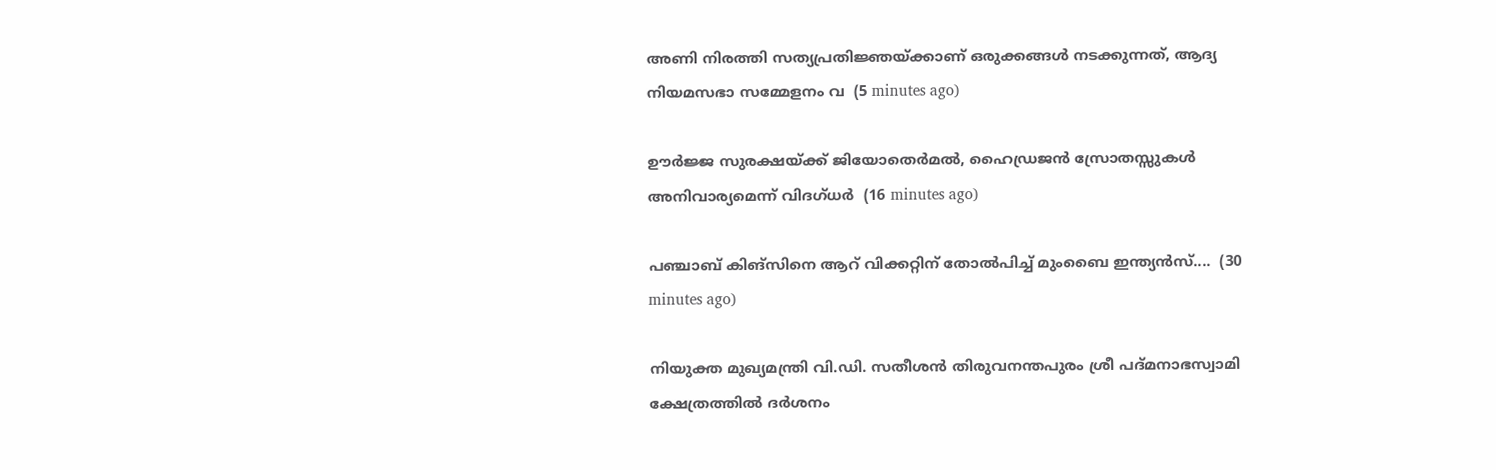അണി നിരത്തി സത്യപ്രതിജ്ഞയ്ക്കാണ് ഒരുക്കങ്ങൾ നടക്കുന്നത്, ആദ്യ നിയമസഭാ സമ്മേളനം വ  (5 minutes ago)

ഊർജ്ജ സുരക്ഷയ്ക്ക് ജിയോതെർമൽ, ഹൈഡ്രജൻ സ്രോതസ്സുകൾ അനിവാര്യമെന്ന് വിദഗ്ധർ  (16 minutes ago)

പഞ്ചാബ് കിങ്സിനെ ആറ് വിക്കറ്റിന് തോൽപിച്ച് മുംബൈ ഇന്ത്യൻസ്....  (30 minutes ago)

നിയുക്ത മുഖ്യമന്ത്രി വി.ഡി. സതീശൻ തിരുവനന്തപുരം ശ്രീ പദ്മനാഭസ്വാമി ക്ഷേത്രത്തിൽ ദർശനം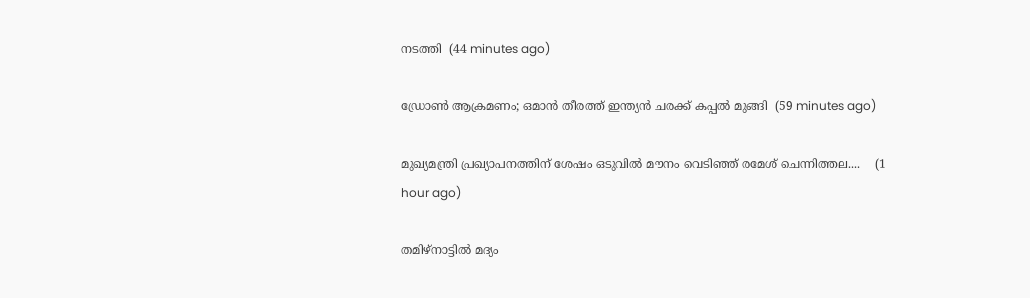നടത്തി  (44 minutes ago)

ഡ്രോൺ ആക്രമണം; ഒമാൻ തീരത്ത് ഇന്ത്യൻ ചരക്ക് കപ്പൽ മുങ്ങി  (59 minutes ago)

മുഖ്യമന്ത്രി പ്രഖ്യാപനത്തിന് ശേഷം ഒടുവിൽ മൗനം വെടിഞ്ഞ് രമേശ് ചെന്നിത്തല....    (1 hour ago)

തമിഴ്നാട്ടിൽ മദ്യം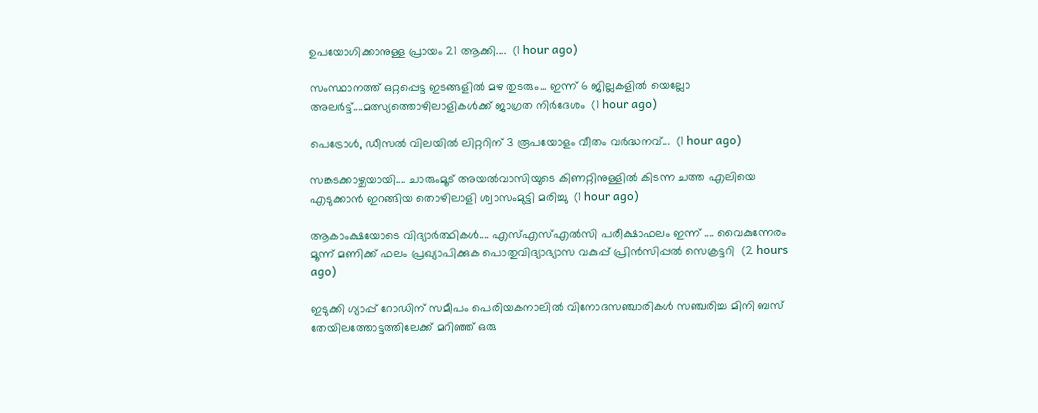ഉപയോഗിക്കാനുള്ള പ്രായം 21 ആക്കി....  (1 hour ago)

സംസ്ഥാനത്ത് ഒറ്റപ്പെട്ട ഇടങ്ങളിൽ മഴ തുടരും... ഇന്ന് 6 ജില്ലകളിൽ യെല്ലോ അലർട്ട്....മത്സ്യത്തൊഴിലാളികൾക്ക് ജാഗ്രത നിർദേശം  (1 hour ago)

പെട്രോൾ, ഡീസൽ വിലയിൽ ലിറ്ററിന് 3 രൂപയോളം വീതം വർദ്ധനവ്...  (1 hour ago)

സങ്കടക്കാഴ്ചയായി.... ചാരുംമൂട് അയൽവാസിയുടെ കിണറ്റിനുള്ളിൽ കിടന്ന ചത്ത എലിയെ എടുക്കാൻ ഇറങ്ങിയ തൊഴിലാളി ശ്വാസംമുട്ടി മരിച്ചു  (1 hour ago)

ആകാംക്ഷയോടെ വിദ്യാർത്ഥികൾ.... എസ്എസ്എൽസി പരീക്ഷാഫലം ഇന്ന് .... വൈകുന്നേരം മൂന്ന് മണിക്ക് ഫലം പ്രഖ്യാപിക്കുക പൊതുവിദ്യാഭ്യാസ വകുപ്പ് പ്രിൻസിപ്പൽ സെക്രട്ടറി  (2 hours ago)

ഇടുക്കി ഗ്യാപ്പ് റോഡിന് സമീപം പെരിയകനാലിൽ വിനോദസഞ്ചാരികൾ സഞ്ചരിച്ച മിനി ബസ് തേയിലത്തോട്ടത്തിലേക്ക് മറിഞ്ഞ് ഒരു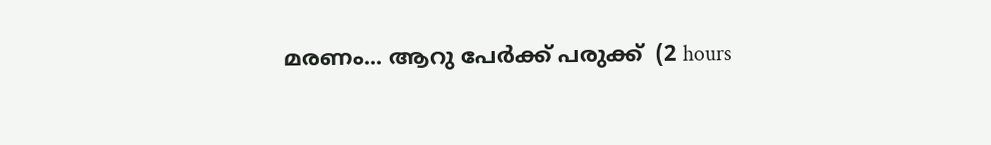മരണം... ആറു പേർക്ക് പരുക്ക്  (2 hours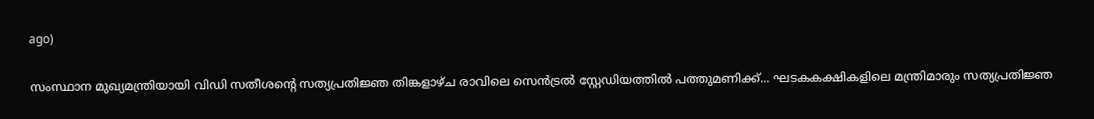ago)

സംസ്ഥാന മുഖ്യമന്ത്രിയായി വിഡി സതീശന്റെ സത്യപ്രതിജ്ഞ തിങ്കളാഴ്ച രാവിലെ സെൻട്രൽ സ്റ്റേഡിയത്തിൽ പത്തുമണിക്ക്... ഘടകകക്ഷികളിലെ മന്ത്രിമാരും സത്യപ്രതിജ്ഞ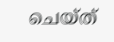ചെയ്ത്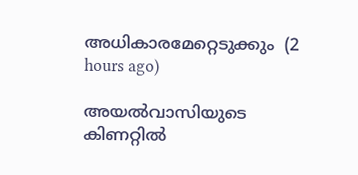അധികാരമേറ്റെടുക്കും  (2 hours ago)

അയല്‍വാസിയുടെ കിണറ്റില്‍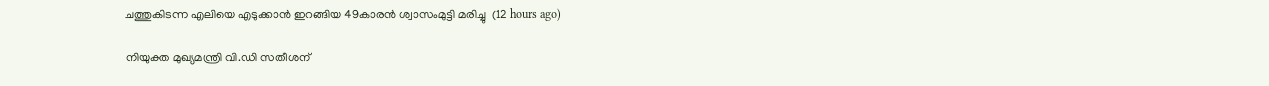ചത്തുകിടന്ന എലിയെ എടുക്കാന്‍ ഇറങ്ങിയ 49കാരന്‍ ശ്വാസംമുട്ടി മരിച്ചു  (12 hours ago)

നിയുക്ത മുഖ്യമന്ത്രി വി.ഡി സതീശന്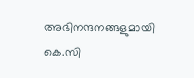അഭിനന്ദനങ്ങളുമായി കെ.സി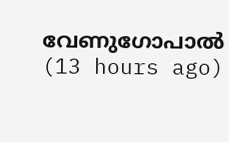വേണുഗോപാല്‍  (13 hours ago)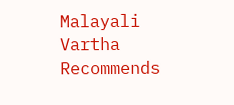Malayali Vartha Recommends